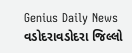Genius Daily News
વડોદરાવડોદરા જિલ્લો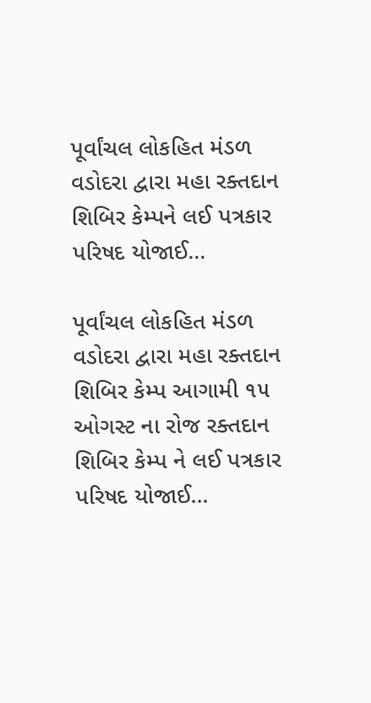પૂર્વાંચલ લોકહિત મંડળ વડોદરા દ્વારા મહા રક્તદાન શિબિર કેમ્પને લઈ પત્રકાર પરિષદ યોજાઈ…

પૂર્વાંચલ લોકહિત મંડળ વડોદરા દ્વારા મહા રક્તદાન શિબિર કેમ્પ આગામી ૧૫ ઓગસ્ટ ના રોજ રક્તદાન શિબિર કેમ્પ ને લઈ પત્રકાર પરિષદ યોજાઈ…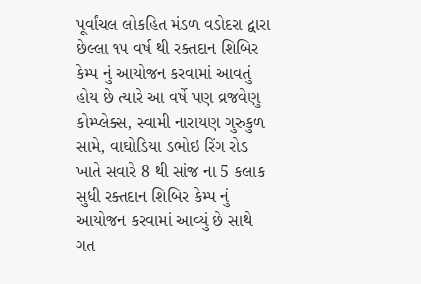પૂર્વાંચલ લોકહિત મંડળ વડોદરા દ્વારા છેલ્લા ૧૫ વર્ષ થી રક્તદાન શિબિર કેમ્પ નું આયોજન કરવામાં આવતું હોય છે ત્યારે આ વર્ષે પણ વ્રજવેણુ કોમ્પ્લેક્સ, સ્વામી નારાયણ ગુરુકુળ સામે, વાઘોડિયા ડભોઇ રિંગ રોડ ખાતે સવારે 8 થી સાંજ ના 5 કલાક સુધી રક્તદાન શિબિર કેમ્પ નું આયોજન કરવામાં આવ્યું છે સાથે ગત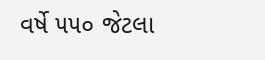વર્ષે ૫૫૦ જેટલા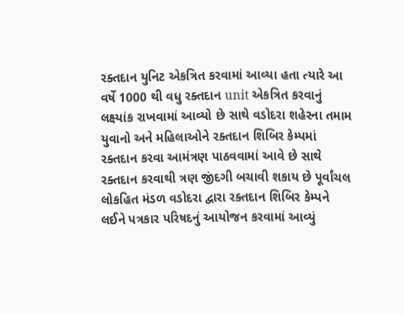રક્તદાન યુનિટ એકત્રિત કરવામાં આવ્યા હતા ત્યારે આ વર્ષે 1000 થી વધુ રક્તદાન unit એકત્રિત કરવાનું લક્ષ્યાંક રાખવામાં આવ્યો છે સાથે વડોદરા શહેરના તમામ યુવાનો અને મહિલાઓને રક્તદાન શિબિર કેમ્પમાં રક્તદાન કરવા આમંત્રણ પાઠવવામાં આવે છે સાથે રક્તદાન કરવાથી ત્રણ જીંદગી બચાવી શકાય છે પૂર્વાંચલ લોકહિત મંડળ વડોદરા દ્વારા રક્તદાન શિબિર કેમ્પને લઈને પત્રકાર પરિષદનું આયોજન કરવામાં આવ્યું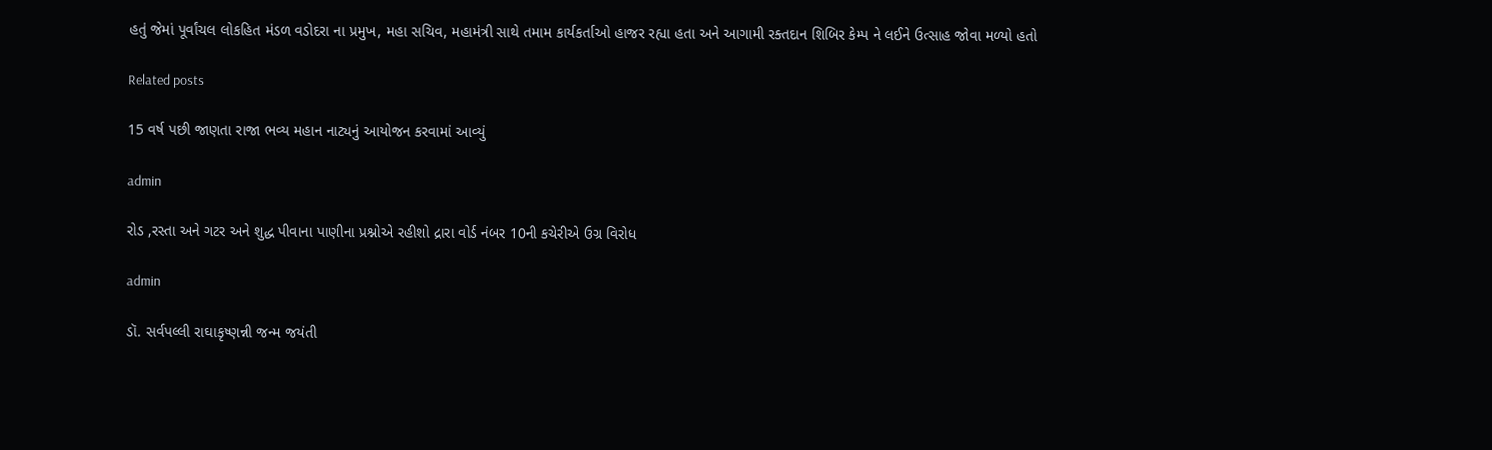હતું જેમાં પૂર્વાંચલ લોકહિત મંડળ વડોદરા ના પ્રમુખ, મહા સચિવ, મહામંત્રી સાથે તમામ કાર્યકર્તાઓ હાજર રહ્યા હતા અને આગામી રક્તદાન શિબિર કેમ્પ ને લઈને ઉત્સાહ જોવા મળ્યો હતો

Related posts

15 વર્ષ પછી જાણતા રાજા ભવ્ય મહાન નાટ્યનું આયોજન કરવામાં આવ્યું

admin

રોડ ,રસ્તા અને ગટર અને શુદ્ધ પીવાના પાણીના પ્રશ્નોએ રહીશો દ્રારા વોર્ડ નંબર 10ની કચેરીએ ઉગ્ર વિરોધ

admin

ડૉ. સર્વપલ્લી રાઘાકૃષ્ણન્ની જન્મ જયંતી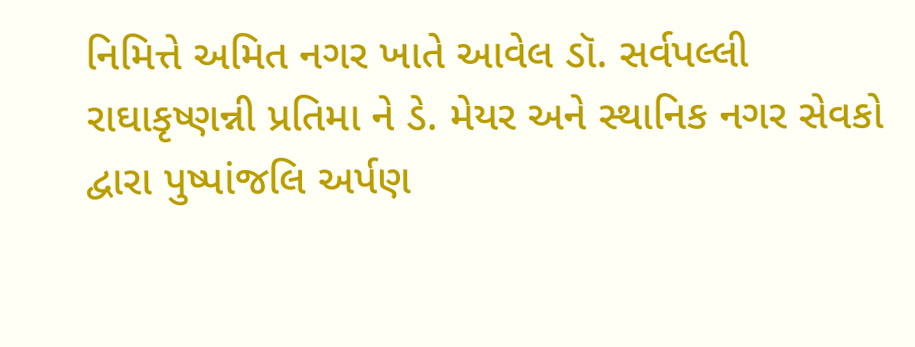નિમિત્તે અમિત નગર ખાતે આવેલ ડૉ. સર્વપલ્લી રાઘાકૃષ્ણન્ની પ્રતિમા ને ડે. મેયર અને સ્થાનિક નગર સેવકો દ્વારા પુષ્પાંજલિ અર્પણ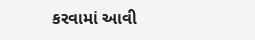કરવામાં આવી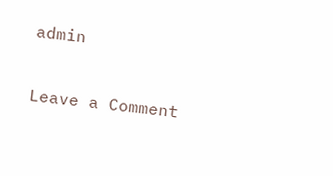admin

Leave a Comment